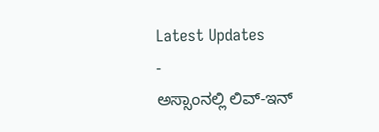Latest Updates
-
ಅಸ್ಸಾಂನಲ್ಲಿ ಲಿವ್-ಇನ್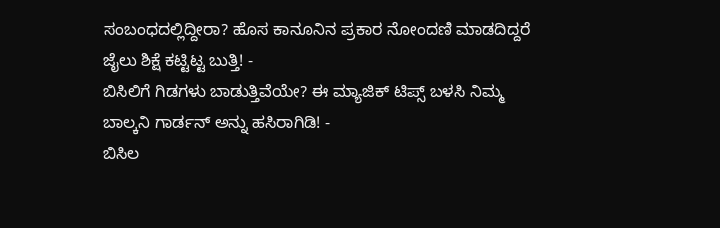ಸಂಬಂಧದಲ್ಲಿದ್ದೀರಾ? ಹೊಸ ಕಾನೂನಿನ ಪ್ರಕಾರ ನೋಂದಣಿ ಮಾಡದಿದ್ದರೆ ಜೈಲು ಶಿಕ್ಷೆ ಕಟ್ಟಿಟ್ಟ ಬುತ್ತಿ! -
ಬಿಸಿಲಿಗೆ ಗಿಡಗಳು ಬಾಡುತ್ತಿವೆಯೇ? ಈ ಮ್ಯಾಜಿಕ್ ಟಿಪ್ಸ್ ಬಳಸಿ ನಿಮ್ಮ ಬಾಲ್ಕನಿ ಗಾರ್ಡನ್ ಅನ್ನು ಹಸಿರಾಗಿಡಿ! -
ಬಿಸಿಲ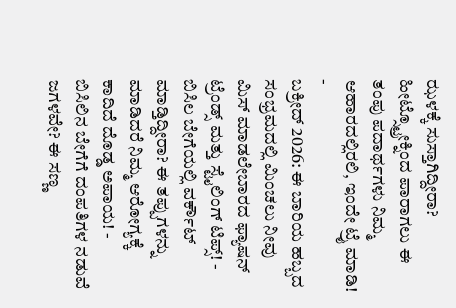ಝಳಕ್ಕೆ ಸುಸ್ತಾಗಿದ್ದೀರಾ? ಹೀಟ್ಸ್ಟ್ರೋಕ್ನಿಂದ ಪಾರಾಗಲು ಈ ತಂಪು ಪದಾರ್ಥಗಳು ನಿಮ್ಮ ಆಹಾರದಲ್ಲಿರಲಿ, ಇಂದೇ ಟ್ರೈ ಮಾಡಿ! -
ಬಕ್ರೀದ್ 2026: ಈ ಬಾರಿಯ ಹಬ್ಬದ ಸಂಭ್ರಮದಲ್ಲಿ ಮಿಂಚಲು ನೀವು ಮಿಸ್ ಮಾಡಲೇಬಾರದ ಫ್ಯಾಷನ್ ಟ್ರೆಂಡ್ಸ್ ಮತ್ತು ಸ್ಟೈಲಿಂಗ್ ಟಿಪ್ಸ್! -
ಬಿಸಿಲ ಬೇಗೆಯಲ್ಲಿ ವರ್ಕೌಟ್ ಮಾಡ್ತಿದ್ದೀರಾ? ಈ ತಪ್ಪುಗಳನ್ನು ಮಾಡಿದರೆ ನಿಮ್ಮ ಆರೋಗ್ಯಕ್ಕೆ ಕಾದಿದೆ ದೊಡ್ಡ ಅಪಾಯ! -
ಬಿಸಿಲಿನ ಬೇಗೆಗೆ ದಂಪತಿಗಳ ನಡುವೆ ಜಗಳವೇ? ಈ ಸಣ್ಣ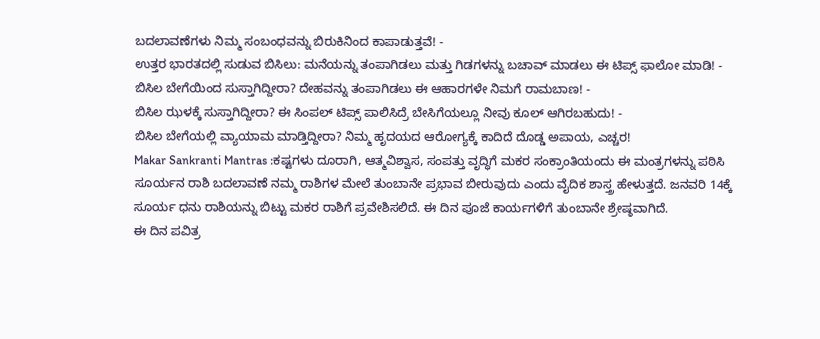ಬದಲಾವಣೆಗಳು ನಿಮ್ಮ ಸಂಬಂಧವನ್ನು ಬಿರುಕಿನಿಂದ ಕಾಪಾಡುತ್ತವೆ! -
ಉತ್ತರ ಭಾರತದಲ್ಲಿ ಸುಡುವ ಬಿಸಿಲು: ಮನೆಯನ್ನು ತಂಪಾಗಿಡಲು ಮತ್ತು ಗಿಡಗಳನ್ನು ಬಚಾವ್ ಮಾಡಲು ಈ ಟಿಪ್ಸ್ ಫಾಲೋ ಮಾಡಿ! -
ಬಿಸಿಲ ಬೇಗೆಯಿಂದ ಸುಸ್ತಾಗಿದ್ದೀರಾ? ದೇಹವನ್ನು ತಂಪಾಗಿಡಲು ಈ ಆಹಾರಗಳೇ ನಿಮಗೆ ರಾಮಬಾಣ! -
ಬಿಸಿಲ ಝಳಕ್ಕೆ ಸುಸ್ತಾಗಿದ್ದೀರಾ? ಈ ಸಿಂಪಲ್ ಟಿಪ್ಸ್ ಪಾಲಿಸಿದ್ರೆ ಬೇಸಿಗೆಯಲ್ಲೂ ನೀವು ಕೂಲ್ ಆಗಿರಬಹುದು! -
ಬಿಸಿಲ ಬೇಗೆಯಲ್ಲಿ ವ್ಯಾಯಾಮ ಮಾಡ್ತಿದ್ದೀರಾ? ನಿಮ್ಮ ಹೃದಯದ ಆರೋಗ್ಯಕ್ಕೆ ಕಾದಿದೆ ದೊಡ್ಡ ಅಪಾಯ, ಎಚ್ಚರ!
Makar Sankranti Mantras :ಕಷ್ಟಗಳು ದೂರಾಗಿ, ಆತ್ಮವಿಶ್ವಾಸ, ಸಂಪತ್ತು ವೃದ್ಧಿಗೆ ಮಕರ ಸಂಕ್ರಾಂತಿಯಂದು ಈ ಮಂತ್ರಗಳನ್ನು ಪಠಿಸಿ
ಸೂರ್ಯನ ರಾಶಿ ಬದಲಾವಣೆ ನಮ್ಮ ರಾಶಿಗಳ ಮೇಲೆ ತುಂಬಾನೇ ಪ್ರಭಾವ ಬೀರುವುದು ಎಂದು ವೈದಿಕ ಶಾಸ್ತ್ರ ಹೇಳುತ್ತದೆ. ಜನವರಿ 14ಕ್ಕೆ ಸೂರ್ಯ ಧನು ರಾಶಿಯನ್ನು ಬಿಟ್ಟು ಮಕರ ರಾಶಿಗೆ ಪ್ರವೇಶಿಸಲಿದೆ. ಈ ದಿನ ಪೂಜೆ ಕಾರ್ಯಗಳಿಗೆ ತುಂಬಾನೇ ಶ್ರೇಷ್ಠವಾಗಿದೆ.
ಈ ದಿನ ಪವಿತ್ರ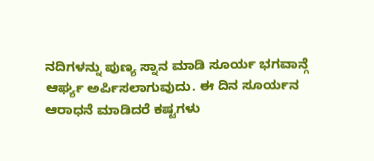ನದಿಗಳನ್ನು ಪುಣ್ಯ ಸ್ನಾನ ಮಾಡಿ ಸೂರ್ಯ ಭಗವಾನ್ಗೆ ಆರ್ಘ್ಯ ಅರ್ಪಿಸಲಾಗುವುದು. ಈ ದಿನ ಸೂರ್ಯನ ಆರಾಧನೆ ಮಾಡಿದರೆ ಕಷ್ಟಗಳು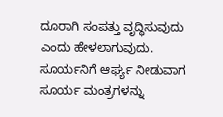ದೂರಾಗಿ ಸಂಪತ್ತು ವೃದ್ಧಿಸುವುದು ಎಂದು ಹೇಳಲಾಗುವುದು.
ಸೂರ್ಯನಿಗೆ ಆರ್ಘ್ಯ ನೀಡುವಾಗ ಸೂರ್ಯ ಮಂತ್ರಗಳನ್ನು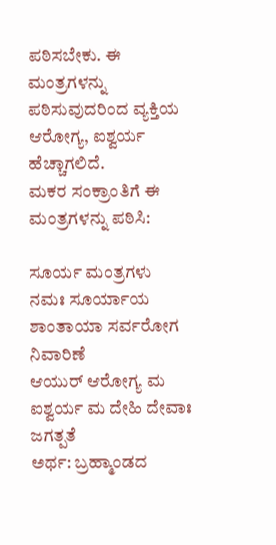ಪಠಿಸಬೇಕು. ಈ ಮಂತ್ರಗಳನ್ನು ಪಠಿಸುವುದರಿಂದ ವ್ಯಕ್ತಿಯ ಆರೋಗ್ಯ, ಐಶ್ವರ್ಯ ಹೆಚ್ಚಾಗಲಿದೆ.
ಮಕರ ಸಂಕ್ರಾಂತಿಗೆ ಈ ಮಂತ್ರಗಳನ್ನು ಪಠಿಸಿ:

ಸೂರ್ಯ ಮಂತ್ರಗಳು
ನಮಃ ಸೂರ್ಯಾಯ ಶಾಂತಾಯಾ ಸರ್ವರೋಗ ನಿವಾರಿಣೆ
ಆಯುರ್ ಆರೋಗ್ಯ ಮ ಐಶ್ವರ್ಯ ಮ ದೇಹಿ ದೇವಾಃ ಜಗತ್ಪತೆ
ಅರ್ಥ: ಬ್ರಹ್ಮಾಂಡದ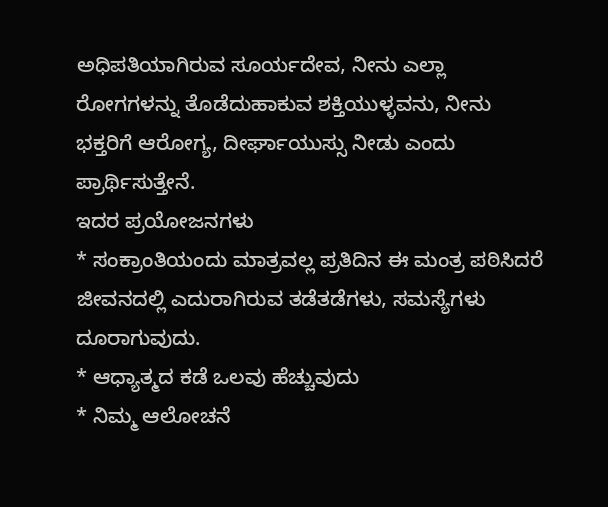ಅಧಿಪತಿಯಾಗಿರುವ ಸೂರ್ಯದೇವ, ನೀನು ಎಲ್ಲಾ ರೋಗಗಳನ್ನು ತೊಡೆದುಹಾಕುವ ಶಕ್ತಿಯುಳ್ಳವನು, ನೀನು ಭಕ್ತರಿಗೆ ಆರೋಗ್ಯ, ದೀರ್ಘಾಯುಸ್ಸು ನೀಡು ಎಂದು ಪ್ರಾರ್ಥಿಸುತ್ತೇನೆ.
ಇದರ ಪ್ರಯೋಜನಗಳು
* ಸಂಕ್ರಾಂತಿಯಂದು ಮಾತ್ರವಲ್ಲ ಪ್ರತಿದಿನ ಈ ಮಂತ್ರ ಪಠಿಸಿದರೆ ಜೀವನದಲ್ಲಿ ಎದುರಾಗಿರುವ ತಡೆತಡೆಗಳು, ಸಮಸ್ಯೆಗಳು ದೂರಾಗುವುದು.
* ಆಧ್ಯಾತ್ಮದ ಕಡೆ ಒಲವು ಹೆಚ್ಚುವುದು
* ನಿಮ್ಮ ಆಲೋಚನೆ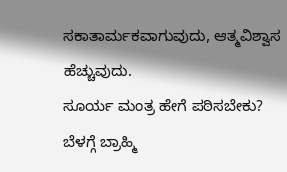ಸಕಾತಾರ್ಮಕವಾಗುವುದು, ಆತ್ಮವಿಶ್ವಾಸ ಹೆಚ್ಚುವುದು.
ಸೂರ್ಯ ಮಂತ್ರ ಹೇಗೆ ಪಠಿಸಬೇಕು?
ಬೆಳಗ್ಗೆ ಬ್ರಾಹ್ಮಿ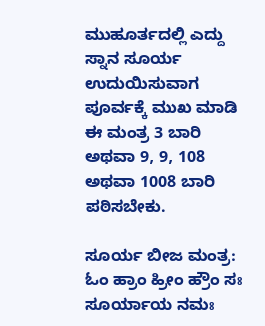ಮುಹೂರ್ತದಲ್ಲಿ ಎದ್ದು ಸ್ನಾನ ಸೂರ್ಯ ಉದುಯಿಸುವಾಗ ಪೂರ್ವಕ್ಕೆ ಮುಖ ಮಾಡಿ ಈ ಮಂತ್ರ 3 ಬಾರಿ ಅಥವಾ 9, 9, 108 ಅಥವಾ 1008 ಬಾರಿ ಪಠಿಸಬೇಕು.

ಸೂರ್ಯ ಬೀಜ ಮಂತ್ರ:
ಓಂ ಹ್ರಾಂ ಹ್ರೀಂ ಹ್ರೌಂ ಸಃ ಸೂರ್ಯಾಯ ನಮಃ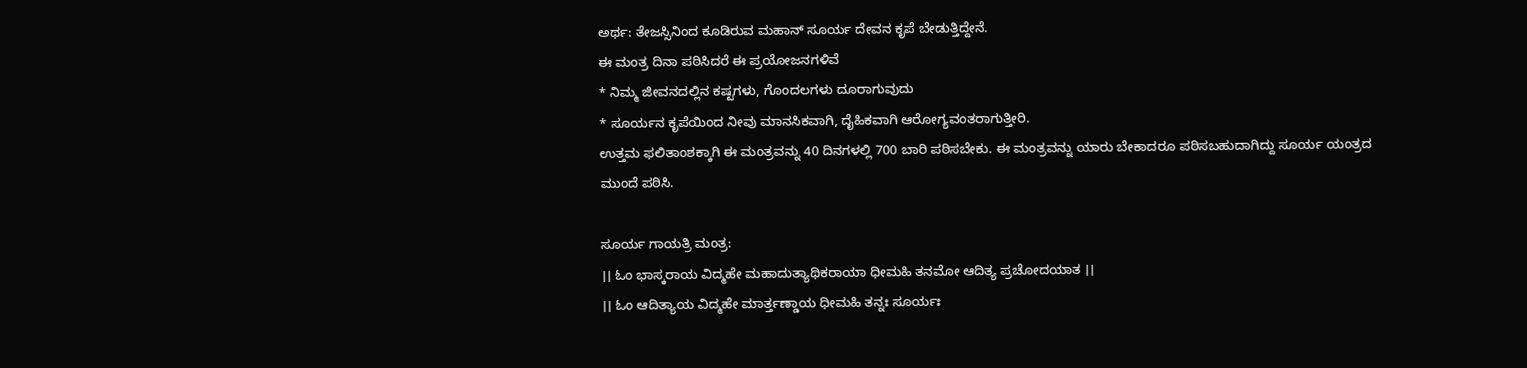ಅರ್ಥ: ತೇಜಸ್ಸಿನಿಂದ ಕೂಡಿರುವ ಮಹಾನ್ ಸೂರ್ಯ ದೇವನ ಕೃಪೆ ಬೇಡುತ್ತಿದ್ದೇನೆ.
ಈ ಮಂತ್ರ ದಿನಾ ಪಠಿಸಿದರೆ ಈ ಪ್ರಯೋಜನಗಳಿವೆ
* ನಿಮ್ಮ ಜೀವನದಲ್ಲಿನ ಕಷ್ಟಗಳು, ಗೊಂದಲಗಳು ದೂರಾಗುವುದು
* ಸೂರ್ಯನ ಕೃಪೆಯಿಂದ ನೀವು ಮಾನಸಿಕವಾಗಿ, ದೈಹಿಕವಾಗಿ ಆರೋಗ್ಯವಂತರಾಗುತ್ತೀರಿ.
ಉತ್ತಮ ಫಲಿತಾಂಶಕ್ಕಾಗಿ ಈ ಮಂತ್ರವನ್ನು 40 ದಿನಗಳಲ್ಲಿ 700 ಬಾರಿ ಪಠಿಸಬೇಕು. ಈ ಮಂತ್ರವನ್ನು ಯಾರು ಬೇಕಾದರೂ ಪಠಿಸಬಹುದಾಗಿದ್ದು ಸೂರ್ಯ ಯಂತ್ರದ ಮುಂದೆ ಪಠಿಸಿ.

ಸೂರ್ಯ ಗಾಯತ್ರಿ ಮಂತ್ರ:
।। ಓಂ ಭಾಸ್ಕರಾಯ ವಿದ್ಮಹೇ ಮಹಾದುತ್ಯಾಥಿಕರಾಯಾ ಧೀಮಹಿ ತನಮೋ ಆದಿತ್ಯ ಪ್ರಚೋದಯಾತ ।।
।। ಓಂ ಆದಿತ್ಯಾಯ ವಿದ್ಮಹೇ ಮಾರ್ತ್ತಣ್ಡಾಯ ಧೀಮಹಿ ತನ್ನಃ ಸೂರ್ಯಃ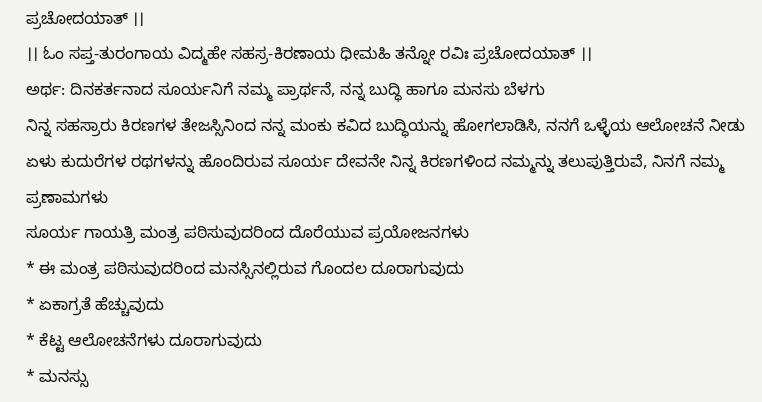ಪ್ರಚೋದಯಾತ್ ।।
।। ಓಂ ಸಪ್ತ-ತುರಂಗಾಯ ವಿದ್ಮಹೇ ಸಹಸ್ರ-ಕಿರಣಾಯ ಧೀಮಹಿ ತನ್ನೋ ರವಿಃ ಪ್ರಚೋದಯಾತ್ ।।
ಅರ್ಥ: ದಿನಕರ್ತನಾದ ಸೂರ್ಯನಿಗೆ ನಮ್ಮ ಪ್ರಾರ್ಥನೆ, ನನ್ನ ಬುದ್ಧಿ ಹಾಗೂ ಮನಸು ಬೆಳಗು
ನಿನ್ನ ಸಹಸ್ರಾರು ಕಿರಣಗಳ ತೇಜಸ್ಸಿನಿಂದ ನನ್ನ ಮಂಕು ಕವಿದ ಬುದ್ಧಿಯನ್ನು ಹೋಗಲಾಡಿಸಿ, ನನಗೆ ಒಳ್ಳೆಯ ಆಲೋಚನೆ ನೀಡು
ಏಳು ಕುದುರೆಗಳ ರಥಗಳನ್ನು ಹೊಂದಿರುವ ಸೂರ್ಯ ದೇವನೇ ನಿನ್ನ ಕಿರಣಗಳಿಂದ ನಮ್ಮನ್ನು ತಲುಪುತ್ತಿರುವೆ, ನಿನಗೆ ನಮ್ಮ ಪ್ರಣಾಮಗಳು
ಸೂರ್ಯ ಗಾಯತ್ರಿ ಮಂತ್ರ ಪಠಿಸುವುದರಿಂದ ದೊರೆಯುವ ಪ್ರಯೋಜನಗಳು
* ಈ ಮಂತ್ರ ಪಠಿಸುವುದರಿಂದ ಮನಸ್ಸಿನಲ್ಲಿರುವ ಗೊಂದಲ ದೂರಾಗುವುದು
* ಏಕಾಗ್ರತೆ ಹೆಚ್ಚುವುದು
* ಕೆಟ್ಟ ಆಲೋಚನೆಗಳು ದೂರಾಗುವುದು
* ಮನಸ್ಸು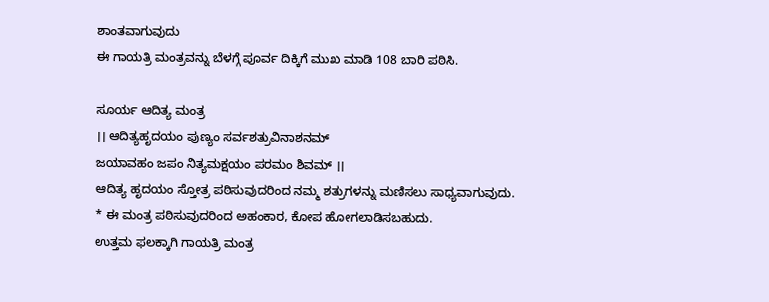ಶಾಂತವಾಗುವುದು
ಈ ಗಾಯತ್ರಿ ಮಂತ್ರವನ್ನು ಬೆಳಗ್ಗೆ ಪೂರ್ವ ದಿಕ್ಕಿಗೆ ಮುಖ ಮಾಡಿ 108 ಬಾರಿ ಪಠಿಸಿ.

ಸೂರ್ಯ ಆದಿತ್ಯ ಮಂತ್ರ
।। ಆದಿತ್ಯಹೃದಯಂ ಪುಣ್ಯಂ ಸರ್ವಶತ್ರುವಿನಾಶನಮ್
ಜಯಾವಹಂ ಜಪಂ ನಿತ್ಯಮಕ್ಷಯಂ ಪರಮಂ ಶಿವಮ್ ।।
ಆದಿತ್ಯ ಹೃದಯಂ ಸ್ತೋತ್ರ ಪಠಿಸುವುದರಿಂದ ನಮ್ಮ ಶತ್ರುಗಳನ್ನು ಮಣಿಸಲು ಸಾಧ್ಯವಾಗುವುದು.
* ಈ ಮಂತ್ರ ಪಠಿಸುವುದರಿಂದ ಅಹಂಕಾರ, ಕೋಪ ಹೋಗಲಾಡಿಸಬಹುದು.
ಉತ್ತಮ ಫಲಕ್ಕಾಗಿ ಗಾಯತ್ರಿ ಮಂತ್ರ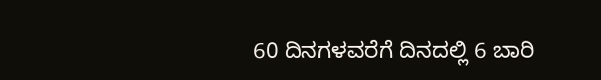60 ದಿನಗಳವರೆಗೆ ದಿನದಲ್ಲಿ 6 ಬಾರಿ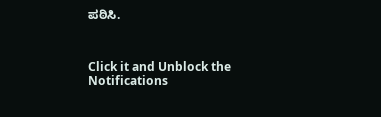ಪಠಿಸಿ.



Click it and Unblock the Notifications